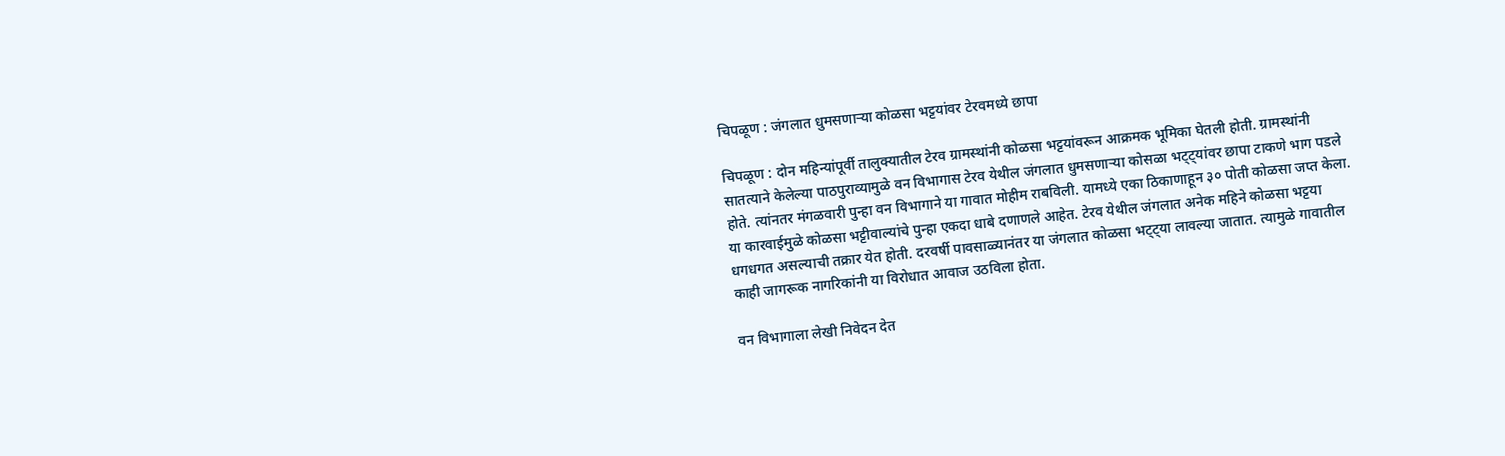चिपळूण : जंगलात धुमसणाऱ्या कोळसा भट्टयांवर टेरवमध्ये छापा

चिपळूण : दोन महिन्यांपूर्वी तालुक्यातील टेरव ग्रामस्थांनी कोळसा भट्टयांवरून आक्रमक भूमिका घेतली होती. ग्रामस्थांनी सातत्याने केलेल्या पाठपुराव्यामुळे वन विभागास टेरव येथील जंगलात धुमसणाऱ्या कोसळा भट्ट्यांवर छापा टाकणे भाग पडले होते. त्यांनतर मंगळवारी पुन्हा वन विभागाने या गावात मोहीम राबविली. यामध्ये एका ठिकाणाहून ३० पोती कोळसा जप्त केला. या कारवाईमुळे कोळसा भट्टीवाल्यांचे पुन्हा एकदा धाबे दणाणले आहेत. टेरव येथील जंगलात अनेक महिने कोळसा भट्टया धगधगत असल्याची तक्रार येत होती. दरवर्षी पावसाळ्यानंतर या जंगलात कोळसा भट्ट्या लावल्या जातात. त्यामुळे गावातील काही जागरूक नागरिकांनी या विरोधात आवाज उठविला होता.

वन विभागाला लेखी निवेदन देत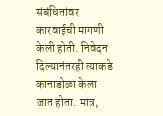संबंधितांवर कारवाईची मागणी केली होती. निवेदन दिल्यानंतरही त्याकडे कानाडोळा केला जात होता. मात्र,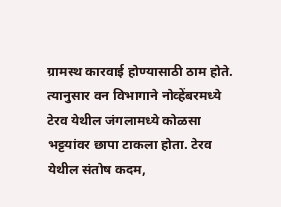ग्रामस्थ कारवाई होण्यासाठी ठाम होते. त्यानुसार वन विभागाने नोव्हेंबरमध्ये टेरव येथील जंगलामध्ये कोळसा भट्टयांवर छापा टाकला होता. टेरव येथील संतोष कदम,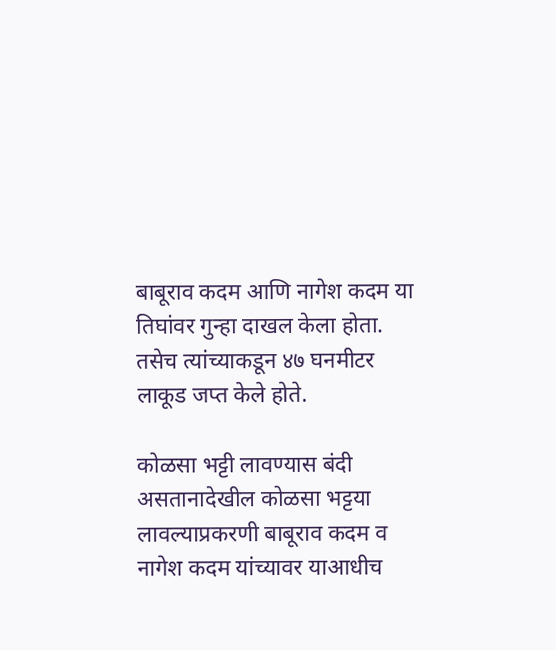बाबूराव कदम आणि नागेश कदम या तिघांवर गुन्हा दाखल केला होता. तसेच त्यांच्याकडून ४७ घनमीटर लाकूड जप्त केले होते.

कोळसा भट्टी लावण्यास बंदी असतानादेखील कोळसा भट्टया लावल्याप्रकरणी बाबूराव कदम व नागेश कदम यांच्यावर याआधीच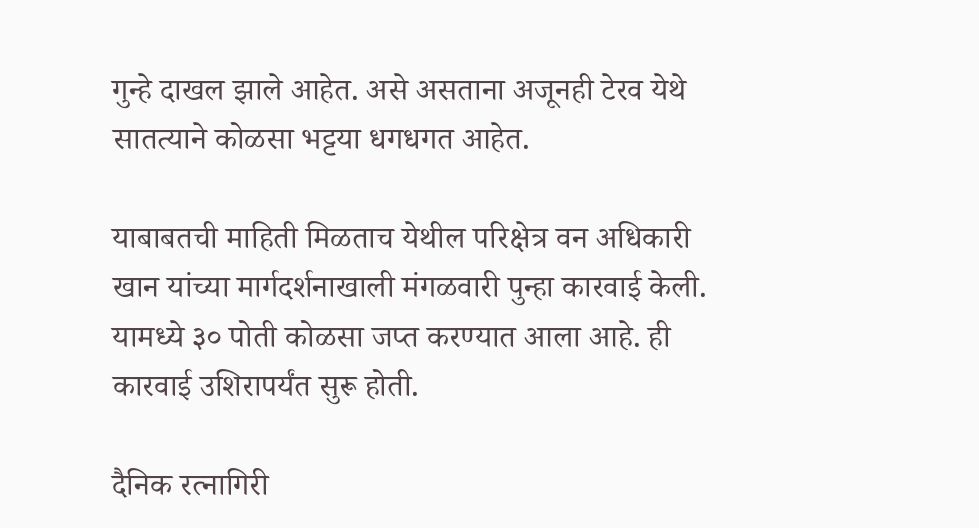गुन्हे दाखल झाले आहेत. असे असताना अजूनही टेरव येथे सातत्याने कोळसा भट्टया धगधगत आहेत.

याबाबतची माहिती मिळताच येथील परिक्षेत्र वन अधिकारी खान यांच्या मार्गदर्शनाखाली मंगळवारी पुन्हा कारवाई केली. यामध्ये ३० पोती कोळसा जप्त करण्यात आला आहे. ही कारवाई उशिरापर्यंत सुरू होती.

दैनिक रत्नागिरी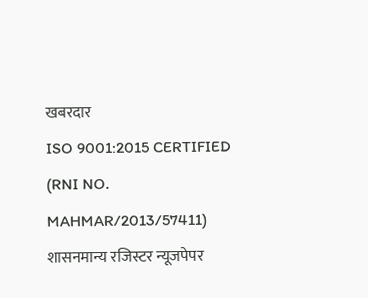खबरदार
ISO 9001:2015 CERTIFIED
(RNI NO. MAHMAR/2013/57411)
शासनमान्य रजिस्टर न्यूजपेपर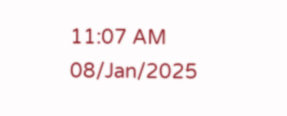11:07 AM 08/Jan/2025